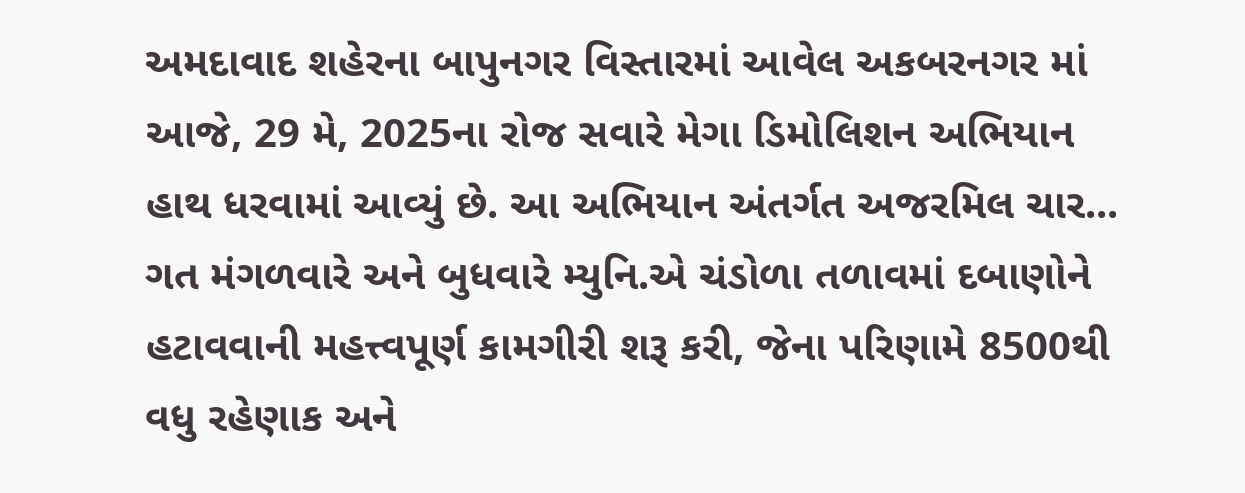અમદાવાદ શહેરના બાપુનગર વિસ્તારમાં આવેલ અકબરનગર માં આજે, 29 મે, 2025ના રોજ સવારે મેગા ડિમોલિશન અભિયાન હાથ ધરવામાં આવ્યું છે. આ અભિયાન અંતર્ગત અજરમિલ ચાર...
ગત મંગળવારે અને બુધવારે મ્યુનિ.એ ચંડોળા તળાવમાં દબાણોને હટાવવાની મહત્ત્વપૂર્ણ કામગીરી શરૂ કરી, જેના પરિણામે 8500થી વધુ રહેણાક અને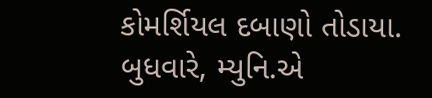કોમર્શિયલ દબાણો તોડાયા. બુધવારે, મ્યુનિ.એ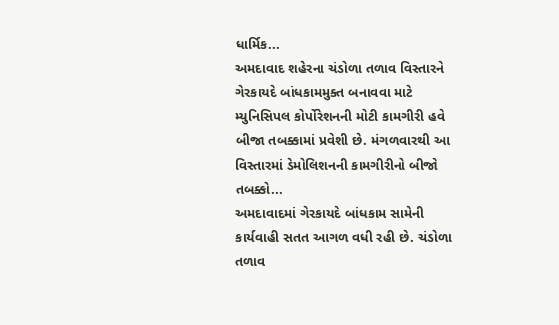ધાર્મિક...
અમદાવાદ શહેરના ચંડોળા તળાવ વિસ્તારને ગેરકાયદે બાંધકામમુક્ત બનાવવા માટે મ્યુનિસિપલ કોર્પોરેશનની મોટી કામગીરી હવે બીજા તબક્કામાં પ્રવેશી છે. મંગળવારથી આ વિસ્તારમાં ડેમોલિશનની કામગીરીનો બીજો તબક્કો...
અમદાવાદમાં ગેરકાયદે બાંધકામ સામેની કાર્યવાહી સતત આગળ વધી રહી છે. ચંડોળા તળાવ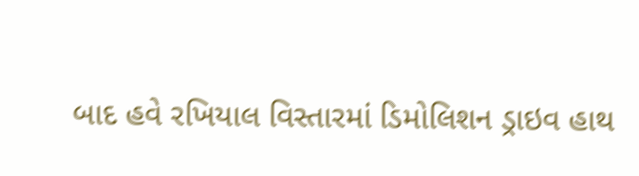બાદ હવે રખિયાલ વિસ્તારમાં ડિમોલિશન ડ્રાઇવ હાથ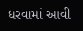ધરવામાં આવી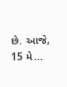છે. આજે, 15 મે...